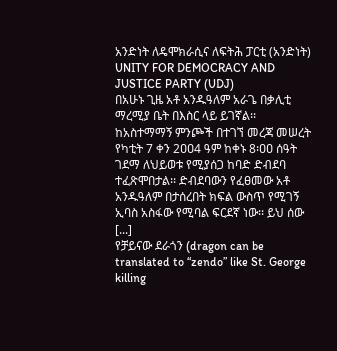አንድነት ለዴሞክራሲና ለፍትሕ ፓርቲ (አንድነት)
UNITY FOR DEMOCRACY AND JUSTICE PARTY (UDJ)
በአሁኑ ጊዜ አቶ አንዱዓለም አራጌ በቃሊቲ ማረሚያ ቤት በእስር ላይ ይገኛል፡፡ ከአስተማማኝ ምንጮች በተገኘ መረጃ መሠረት የካቲት 7 ቀን 2ዐዐ4 ዓም ከቀኑ 8፡ዐዐ ሰዓት ገደማ ለህይወቱ የሚያሰጋ ከባድ ድብደባ ተፈጽሞበታል፡፡ ድብደባውን የፈፀመው አቶ አንዱዓለም በታሰረበት ክፍል ውስጥ የሚገኝ ኢባስ አስፋው የሚባል ፍርደኛ ነው፡፡ ይህ ሰው [...]
የቻይናው ደራጎን (dragon can be translated to “zendo” like St. George killing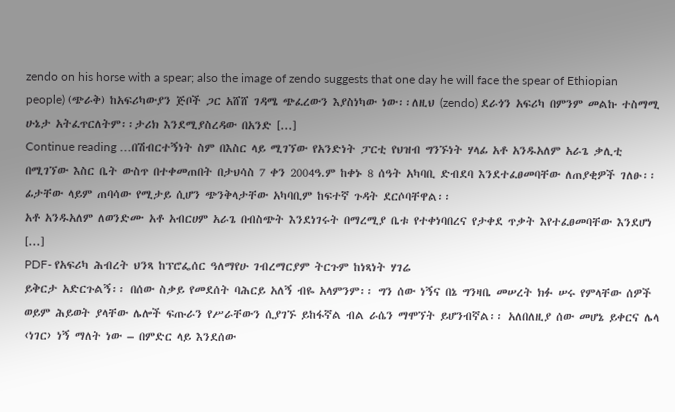zendo on his horse with a spear; also the image of zendo suggests that one day he will face the spear of Ethiopian people) (ጭራቅ) ከአፍሪካውያን ጅቦች ጋር አሸሸ ገዳሜ ጭፈረውን እያስነካው ነው፡፡ለዚህ (zendo) ደራጎን አፍሪካ በምንም መልኩ ተስማሚ ሁኔታ አትፈጥርለትም፡፡ታሪክ እንደሚያስረዳው በአንድ [...]
Continue reading …በሽብርተኝነት ስም በእስር ላይ ሚገኘው የአንድነት ፓርቲ የህዝብ ግንኙነት ሃላፊ አቶ አንዱአለም አራጌ ቃሊቲ በሚገኘው እስር ቤት ውስጥ በተቀመጠበት በታህሳስ 7 ቀን 2004ዓ.ም ከቀኑ 8 ሰዓት አካባቢ ድብደባ እንደተፈፀመባቸው ለጠያቂዎች ገለፁ፡፡ ፊታቸው ላይም ጠባሳው የሚታይ ሲሆን ጭንቅላታቸው አካባቢም ከፍተኛ ጉዳት ደርሶባቸዋል፡፡
አቶ አንዱአለም ለወንድሙ አቶ አብርሀም አራጌ በብስጭት እንደነገሩት በማረሚያ ቤቱ የተቀነባበረና የታቀደ ጥቃት እየተፈፀመባቸው እንደሆነ [...]
PDF- የአፍሪካ ሕብረት ህንጻ ከፕሮፌሰር ዓለማየሁ ገብረማርያም ትርጉም ከነጻነት ሃገሬ
ይቅርታ አድርጉልኝ፡፡ በሰው ስቃይ የመደሰት ባሕርይ አለኝ ብዬ አላምንም፡፡ ግን ሰው ነኝና በኔ ግንዛቤ መሠረት ክፉ ሠሩ የምላቸው ሰዎች ወይም ሕይወት ያላቸው ሌሎች ፍጡራን የሥራቸውን ሲያገኙ ይከፋኛል ብል ራሴን ማሞኘት ይሆንብኛል፡፡ አለበለዚያ ሰው መሆኔ ይቀርና ሌላ ‹ነገር› ነኝ ማለት ነው – በምድር ላይ እንደሰው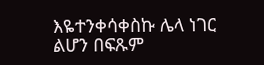እዬተንቀሳቀስኩ ሌላ ነገር ልሆን በፍጹም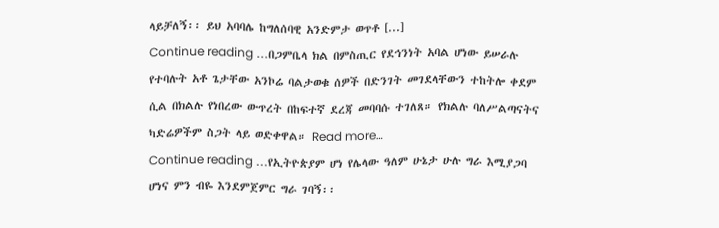ላይቻለኝ፡፡ ይህ አባባሌ ከግለሰባዊ አንድምታ ወጥቶ [...]
Continue reading …በጋምቤላ ክል በምስጢር የደኅንነት አባል ሆነው ይሠራሉ የተባሉት አቶ ጌታቸው አንኮሬ ባልታወቁ ሰዎች በድንገት መገደላቸውን ተከትሎ ቀደም ሲል በክልሉ የነበረው ውጥረት በከፍተኛ ደረጃ መባባሱ ተገለጸ። የክልሉ ባለሥልጣናትና ካድሬዎችም ስጋት ላይ ወድቀዋል። Read more…
Continue reading …የኢትዮጵያም ሆነ የሌላው ዓለም ሁኔታ ሁሉ ግራ እሚያጋባ ሆነና ምን ብዬ እንደምጀምር ግራ ገባኝ፡፡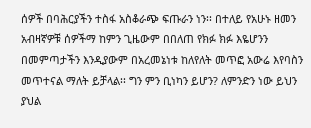ሰዎች በባሕርያችን ተስፋ አስቆራጭ ፍጡራን ነን፡፡ በተለይ የአሁኑ ዘመን አብዛኛዎቹ ሰዎችማ ከምን ጊዜውም በበለጠ የክፉ ክፉ እዬሆንን በመምጣታችን እንዲያውም በአረመኔነቱ ከለየለት መጥፎ አውሬ እየባስን መጥተናል ማለት ይቻላል፡፡ ግን ምን ቢነካን ይሆን? ለምንድን ነው ይህን ያህል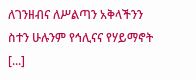ለገንዘብና ለሥልጣን አቅላችንን ስተን ሁሉንም የኅሊናና የሃይማኖት [...]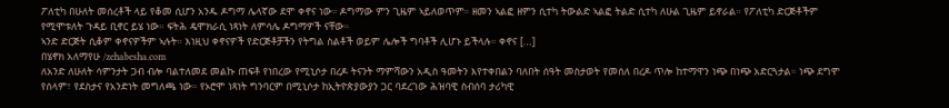ፖለቲካ በሁለት መሰረቶች ላይ የቆመ ሲሆን አንዱ ዶግማ ሌላኛው ደሞ ቀኖና ነው። ዶግማው ምን ጊዜም ኣይለወጥም። ዘመን ኣልፎ ዘምን ሲተካ ትውልድ ኣልፎ ትልድ ሲተካ ለሁል ጊዜም ይኖራል። የፖለቲካ ድርጅቶችም የሚሞቱለት ጉዳይ ቢኖር ይሄ ነው። ፍትሕ ዴሞክራሲ ነጻነት ለምሳሌ ዶግማዎች ናቸው።
ኣንድ ድርጅት ሲቆም ቀኖናዎችም ኣሉት። እነዚህ ቀኖናዎች የድርጅቶቻችን የትግል ስልቶች ወይም ሌሎች ግባቶች ሊሆኑ ይችላሉ። ቀኖና [...]
በሄኖክ አለማየሁ /zehabesha.com
ለአንድ ለሁለት ሳምንታት ጋብ ብሎ ባልተለመደ መልኩ ጠፍቶ የነበረው የሚኒሶታ በረዶ ትናንት ማምሻውን አዲስ ዓመትን እየተቀበልን ባለበት ሰዓት መስታወት የመሰለ በረዶ ጥሎ ከተማዋን ነጭ በነጭ አድርጓታል። ነጭ ደግሞ የሰላም፣ የደስታና የአንድነት መግለጫ ነው። የኦሮሞ ነጻነት ግንባርም በሚኒሶታ ከኢትዮጵያውያን ጋር ባደረገው ሕዝባዊ ስብሰባ ታሪካዊ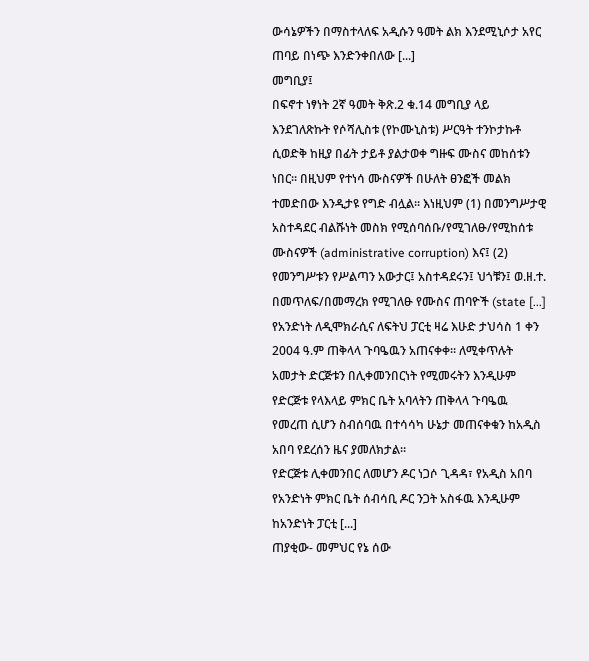ውሳኔዎችን በማስተላለፍ አዲሱን ዓመት ልክ እንደሚኒሶታ አየር ጠባይ በነጭ እንድንቀበለው [...]
መግቢያ፤
በፍኖተ ነፃነት 2ኛ ዓመት ቅጽ.2 ቁ.14 መግቢያ ላይ እንደገለጽኩት የሶሻሊስቱ (የኮሙኒስቱ) ሥርዓት ተንኮታኩቶ ሲወድቅ ከዚያ በፊት ታይቶ ያልታወቀ ግዙፍ ሙስና መከሰቱን ነበር። በዚህም የተነሳ ሙስናዎች በሁለት ፀንፎች መልክ ተመድበው እንዲታዩ የግድ ብሏል። እነዚህም (1) በመንግሥታዊ አስተዳደር ብልሹነት መስክ የሚሰባሰቡ/የሚገለፁ/የሚከሰቱ ሙስናዎች (administrative corruption) እና፤ (2) የመንግሥቱን የሥልጣን አውታር፤ አስተዳደሩን፤ ህጎቹን፤ ወ.ዘ.ተ. በመጥለፍ/በመማረክ የሚገለፁ የሙስና ጠባዮች (state [...]
የአንድነት ለዲሞክራሲና ለፍትህ ፓርቲ ዛሬ እሁድ ታህሳስ 1 ቀን 2004 ዓ.ም ጠቅላላ ጉባዔዉን አጠናቀቀ። ለሚቀጥሉት አመታት ድርጅቱን በሊቀመንበርነት የሚመሩትን እንዲሁም የድርጅቱ የላእላይ ምክር ቤት አባላትን ጠቅላላ ጉባዔዉ የመረጠ ሲሆን ስብሰባዉ በተሳሳካ ሁኔታ መጠናቀቁን ከአዲስ አበባ የደረሰን ዜና ያመለክታል።
የድርጅቱ ሊቀመንበር ለመሆን ዶር ነጋሶ ጊዳዳ፣ የአዲስ አበባ የአንድነት ምክር ቤት ሰብሳቢ ዶር ንጋት አስፋዉ እንዲሁም ከአንድነት ፓርቲ [...]
ጠያቂው- መምህር የኔ ሰው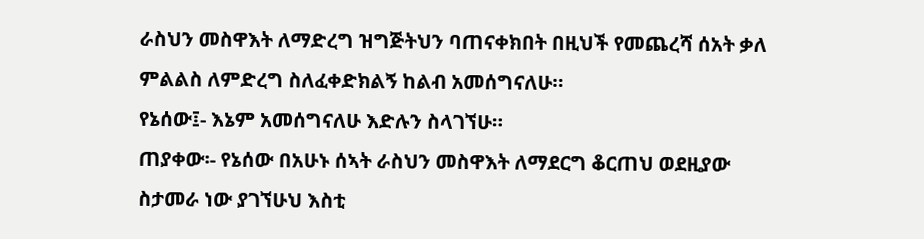ራስህን መስዋእት ለማድረግ ዝግጅትህን ባጠናቀክበት በዚህች የመጨረሻ ሰአት ቃለ ምልልስ ለምድረግ ስለፈቀድክልኝ ከልብ አመሰግናለሁ።
የኔሰው፤- እኔም አመሰግናለሁ እድሉን ስላገኘሁ።
ጠያቀው፡- የኔሰው በአሁኑ ሰኣት ራስህን መስዋእት ለማደርግ ቆርጠህ ወደዚያው ስታመራ ነው ያገኘሁህ እስቲ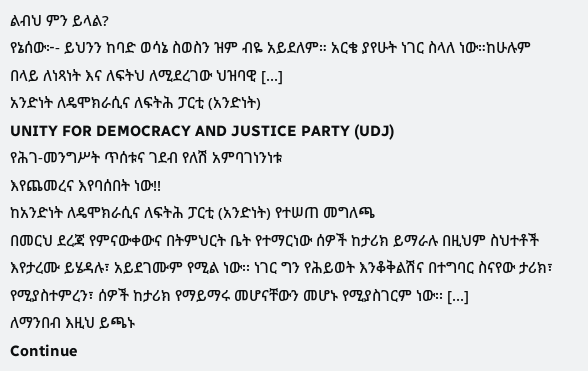ልብህ ምን ይላል?
የኔሰው፦- ይህንን ከባድ ወሳኔ ስወስን ዝም ብዬ አይደለም። አርቄ ያየሁት ነገር ስላለ ነው።ከሁሉም በላይ ለነጻነት እና ለፍትህ ለሚደረገው ህዝባዊ [...]
አንድነት ለዴሞክራሲና ለፍትሕ ፓርቲ (አንድነት)
UNITY FOR DEMOCRACY AND JUSTICE PARTY (UDJ)
የሕገ-መንግሥት ጥሰቱና ገደብ የለሽ አምባገነንነቱ
እየጨመረና እየባሰበት ነው!!
ከአንድነት ለዴሞክራሲና ለፍትሕ ፓርቲ (አንድነት) የተሠጠ መግለጫ
በመርህ ደረጃ የምናውቀውና በትምህርት ቤት የተማርነው ሰዎች ከታሪክ ይማራሉ በዚህም ስህተቶች እየታረሙ ይሄዳሉ፣ አይደገሙም የሚል ነው፡፡ ነገር ግን የሕይወት እንቆቅልሽና በተግባር ስናየው ታሪክ፣ የሚያስተምረን፣ ሰዎች ከታሪክ የማይማሩ መሆናቸውን መሆኑ የሚያስገርም ነው፡፡ [...]
ለማንበብ እዚህ ይጫኑ
Continue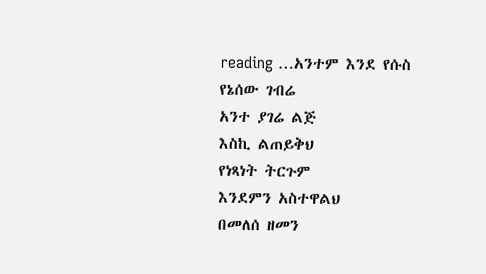reading …አንተም እንደ የሱስ
የኔሰው ገብሬ
አንተ ያገሬ ልጅ
እስኪ ልጠይቅህ
የነጻነት ትርጉም
እንደምን አስተዋልህ
በመለሰ ዘመን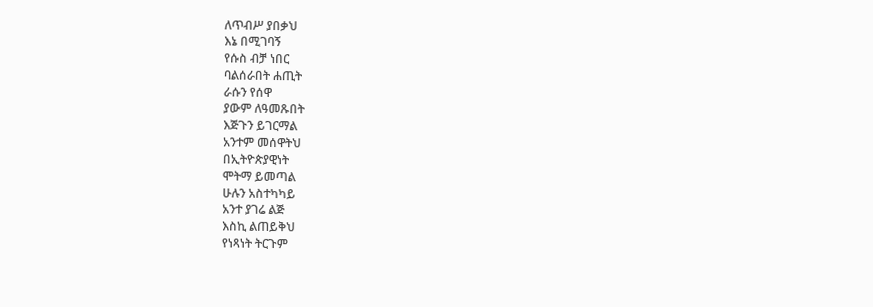ለጥብሥ ያበቃህ
እኔ በሚገባኝ
የሱስ ብቻ ነበር
ባልሰራበት ሐጢት
ራሱን የሰዋ
ያውም ለዓመጹበት
እጅጉን ይገርማል
አንተም መሰዋትህ
በኢትዮጵያዊነት
ሞትማ ይመጣል
ሁሉን አስተካካይ
አንተ ያገሬ ልጅ
እስኪ ልጠይቅህ
የነጻነት ትርጉም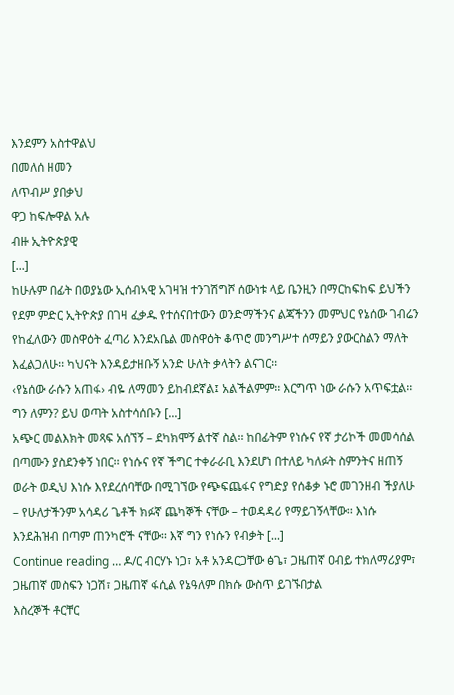እንደምን አስተዋልህ
በመለሰ ዘመን
ለጥብሥ ያበቃህ
ዋጋ ከፍሎዋል አሉ
ብዙ ኢትዮጵያዊ
[...]
ከሁሉም በፊት በወያኔው ኢሰብኣዊ አገዛዝ ተንገሽግሾ ሰውነቱ ላይ ቤንዚን በማርከፍከፍ ይህችን የደም ምድር ኢትዮጵያ በገዛ ፈቃዱ የተሰናበተውን ወንድማችንና ልጃችንን መምህር የኔሰው ገብሬን የከፈለውን መስዋዕት ፈጣሪ እንደአቤል መስዋዕት ቆጥሮ መንግሥተ ሰማይን ያውርስልን ማለት እፈልጋለሁ፡፡ ካህናት እንዳይታዘቡኝ አንድ ሁለት ቃላትን ልናገር፡፡
‹የኔሰው ራሱን አጠፋ› ብዬ ለማመን ይከብደኛል፤ አልችልምም፡፡ እርግጥ ነው ራሱን አጥፍቷል፡፡ ግን ለምን? ይህ ወጣት አስተሳሰቡን [...]
አጭር መልእክት መጻፍ አሰኘኝ – ደካክሞኝ ልተኛ ስል፡፡ ከበፊትም የነሱና የኛ ታሪኮች መመሳሰል በጣሙን ያስደንቀኝ ነበር፡፡ የነሱና የኛ ችግር ተቀራራቢ እንደሆነ በተለይ ካለፉት ስምንትና ዘጠኝ ወራት ወዲህ እነሱ እየደረሰባቸው በሚገኘው የጭፍጨፋና የግድያ የሰቆቃ ኑሮ መገንዘብ ችያለሁ – የሁለታችንም አሳዳሪ ጌቶች ክፉኛ ጨካኞች ናቸው – ተወዳዳሪ የማይገኝላቸው፡፡ እነሱ እንደሕዝብ በጣም ጠንካሮች ናቸው፡፡ እኛ ግን የነሱን የብቃት [...]
Continue reading … ዶ/ር ብርሃኑ ነጋ፣ አቶ አንዳርጋቸው ፅጌ፣ ጋዜጠኛ ዐብይ ተክለማሪያም፣ ጋዜጠኛ መስፍን ነጋሽ፣ ጋዜጠኛ ፋሲል የኔዓለም በክሱ ውስጥ ይገኙበታል
እስረኞች ቶርቸር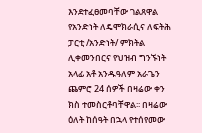እንደተፈፀመባቸው ገልጸዋል
የአንድነት ለዴሞክራሲና ለፍትሕ ፓርቲ /አንድነት/ ምክትል ሊቀመንበርና የህዝብ ግንኙነት አላፊ አቶ አንዱዓለም አራጌን ጨምሮ 24 ሰዎች በዛሬው ቀን ክስ ተመስርቶባቸዋል፡፡ በዛሬው ዕለት ከሰዓት በኋላ የተሰየመው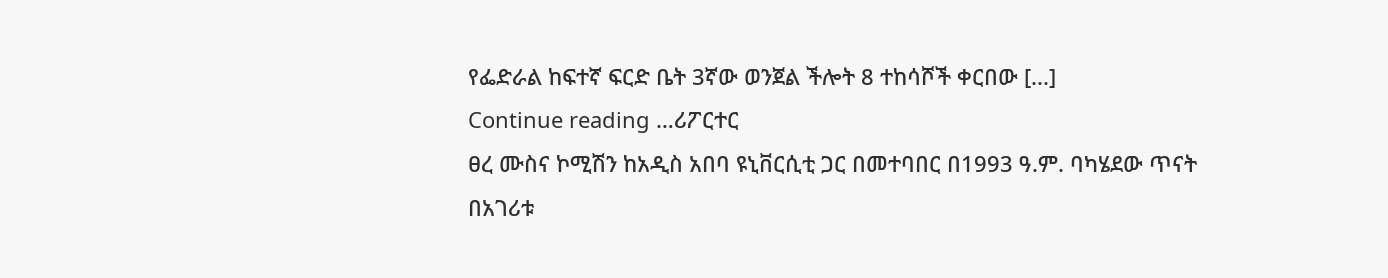የፌድራል ከፍተኛ ፍርድ ቤት 3ኛው ወንጀል ችሎት 8 ተከሳሾች ቀርበው [...]
Continue reading …ሪፖርተር
ፀረ ሙስና ኮሚሽን ከአዲስ አበባ ዩኒቨርሲቲ ጋር በመተባበር በ1993 ዓ.ም. ባካሄደው ጥናት በአገሪቱ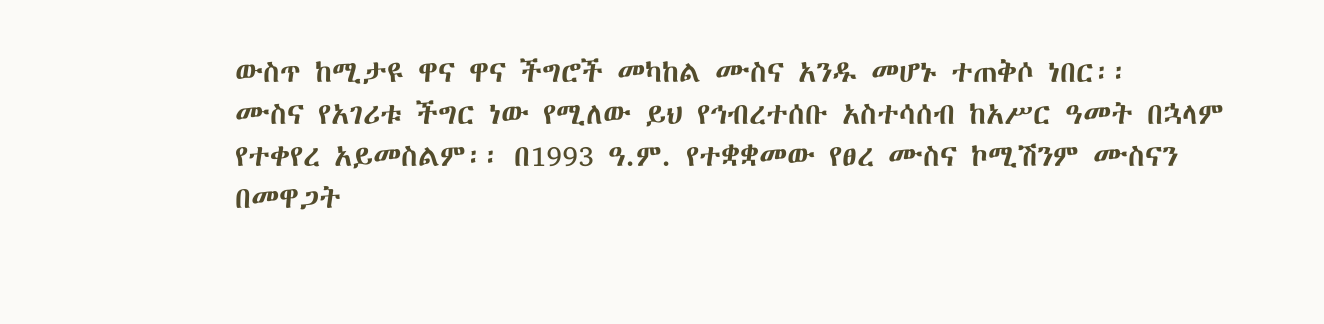ውስጥ ከሚታዩ ዋና ዋና ችግሮች መካከል ሙስና አንዱ መሆኑ ተጠቅሶ ነበር፡፡
ሙስና የአገሪቱ ችግር ነው የሚለው ይህ የኅብረተሰቡ አስተሳሰብ ከአሥር ዓመት በኋላም የተቀየረ አይመስልም፡፡ በ1993 ዓ.ም. የተቋቋመው የፀረ ሙስና ኮሚሽንም ሙስናን በመዋጋት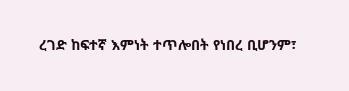ረገድ ከፍተኛ እምነት ተጥሎበት የነበረ ቢሆንም፣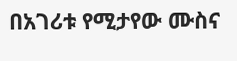በአገሪቱ የሚታየው ሙስና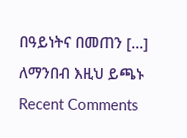በዓይነትና በመጠን [...]
ለማንበብ እዚህ ይጫኑ
Recent Comments